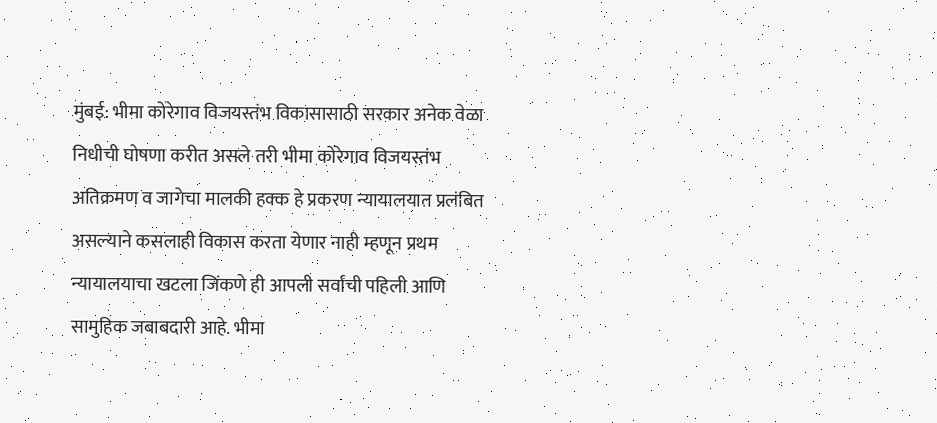मुंबई: भीमा कोरेगाव विजयस्तंभ विकासासाठी सरकार अनेक वेळा निधीची घोषणा करीत असले तरी भीमा कोरेगाव विजयस्तंभ अतिक्रमण व जागेचा मालकी हक्क हे प्रकरण न्यायालयात प्रलंबित असल्याने कसलाही विकास करता येणार नाही म्हणून प्रथम न्यायालयाचा खटला जिंकणे ही आपली सर्वांची पहिली आणि सामुहिक जबाबदारी आहे. भीमा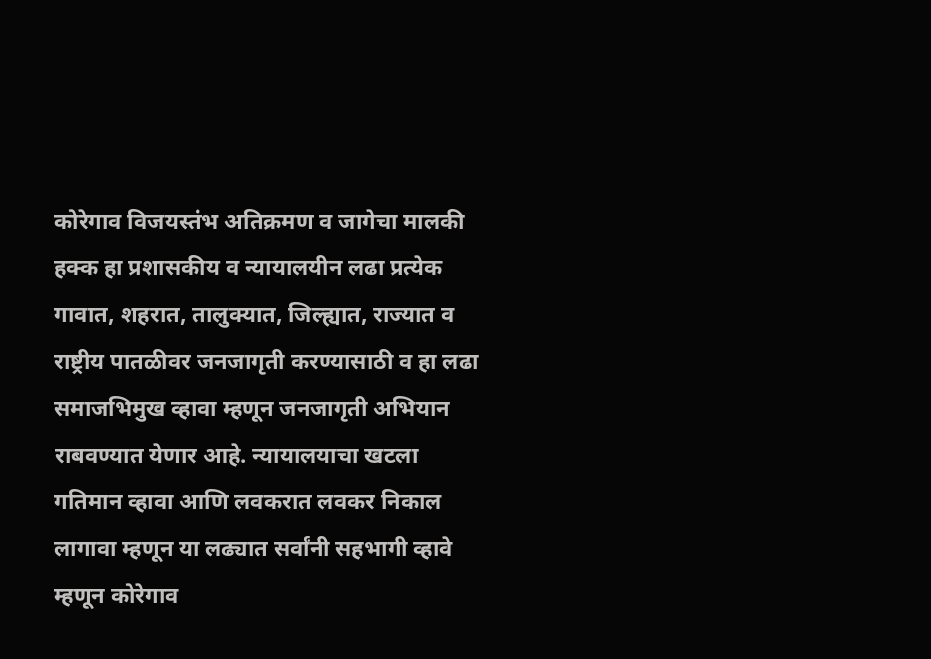कोरेगाव विजयस्तंभ अतिक्रमण व जागेचा मालकी हक्क हा प्रशासकीय व न्यायालयीन लढा प्रत्येक गावात, शहरात, तालुक्यात, जिल्ह्यात, राज्यात व राष्ट्रीय पातळीवर जनजागृती करण्यासाठी व हा लढा समाजभिमुख व्हावा म्हणून जनजागृती अभियान राबवण्यात येणार आहे. न्यायालयाचा खटला गतिमान व्हावा आणि लवकरात लवकर निकाल लागावा म्हणून या लढ्यात सर्वांनी सहभागी व्हावे म्हणून कोरेगाव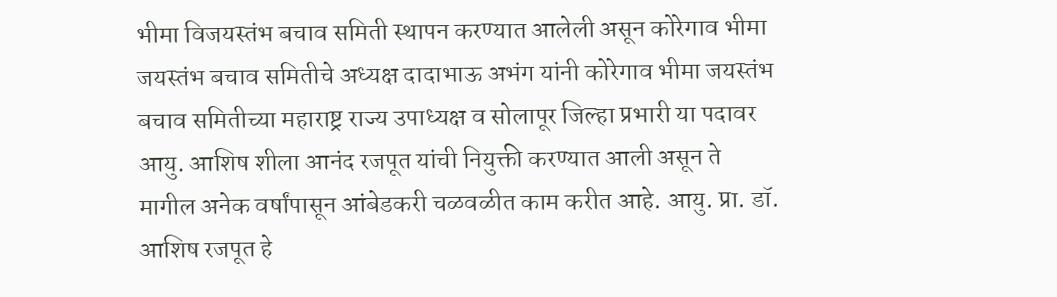भीमा विजयस्तंभ बचाव समिती स्थापन करण्यात आलेली असून कोरेगाव भीमा जयस्तंभ बचाव समितीचे अध्यक्ष दादाभाऊ अभंग यांनी कोरेगाव भीमा जयस्तंभ बचाव समितीच्या महाराष्ट्र राज्य उपाध्यक्ष व सोलापूर जिल्हा प्रभारी या पदावर आयु. आशिष शीला आनंद रजपूत यांची नियुक्ती करण्यात आली असून ते मागील अनेक वर्षांपासून आंबेडकरी चळवळीत काम करीत आहे. आयु. प्रा. डॉ. आशिष रजपूत हे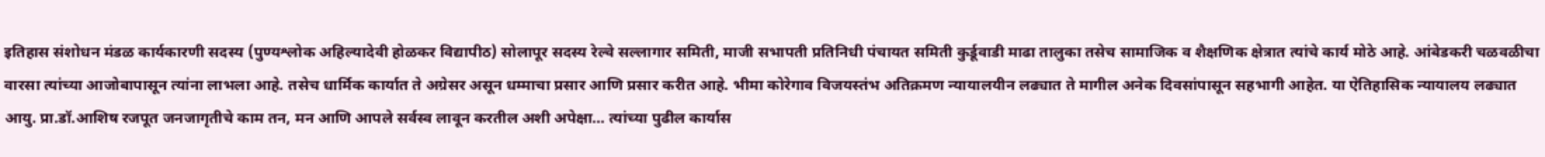इतिहास संशोधन मंडळ कार्यकारणी सदस्य (पुण्यश्लोक अहिल्यादेवी होळकर विद्यापीठ) सोलापूर सदस्य रेल्वे सल्लागार समिती, माजी सभापती प्रतिनिधी पंचायत समिती कुर्डूवाडी माढा तालुका तसेच सामाजिक व शैक्षणिक क्षेत्रात त्यांचे कार्य मोठे आहे. आंबेडकरी चळवळीचा वारसा त्यांच्या आजोबापासून त्यांना लाभला आहे. तसेच धार्मिक कार्यात ते अग्रेसर असून धम्माचा प्रसार आणि प्रसार करीत आहे. भीमा कोरेगाव विजयस्तंभ अतिक्रमण न्यायालयीन लढ्यात ते मागील अनेक दिवसांपासून सहभागी आहेत. या ऐतिहासिक न्यायालय लढ्यात आयु. प्रा.डॉ.आशिष रजपूत जनजागृतीचे काम तन, मन आणि आपले सर्वस्व लावून करतील अशी अपेक्षा… त्यांच्या पुढील कार्यास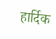हार्दिक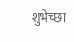शुभेच्छा